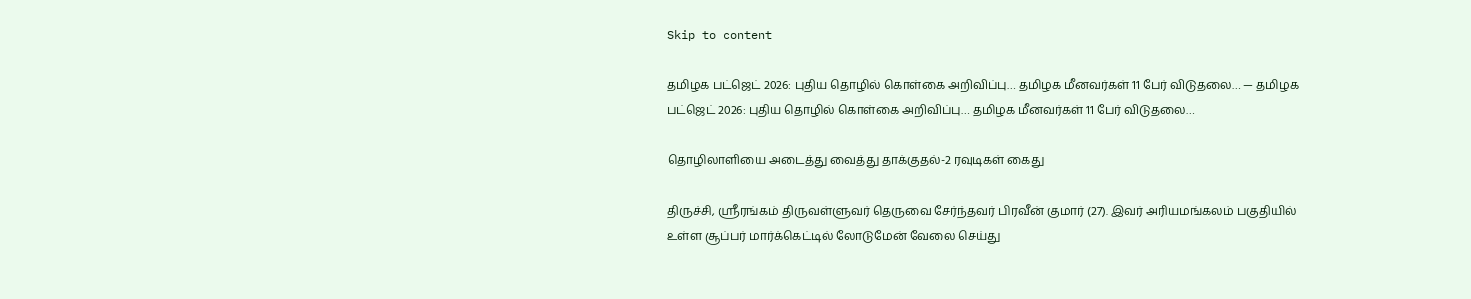Skip to content

தமிழக பட்ஜெட் 2026: புதிய தொழில் கொள்கை அறிவிப்பு… தமிழக மீனவர்கள் 11 பேர் விடுதலை… — தமிழக பட்ஜெட் 2026: புதிய தொழில் கொள்கை அறிவிப்பு… தமிழக மீனவர்கள் 11 பேர் விடுதலை…

தொழிலாளியை அடைத்து வைத்து தாக்குதல்-2 ரவுடிகள் கைது

திருச்சி, ஸ்ரீரங்கம் திருவள்ளுவர் தெருவை சேர்ந்தவர் பிரவீன் குமார் (27). இவர் அரியமங்கலம் பகுதியில் உள்ள சூப்பர் மார்க்கெட்டில் லோடுமேன் வேலை செய்து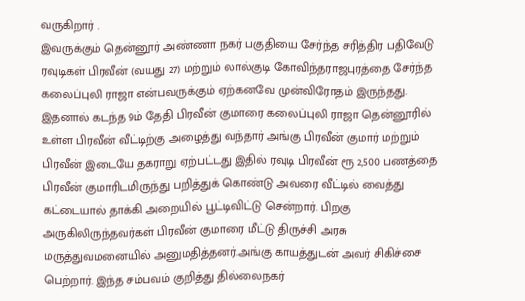வருகிறார் .
இவருக்கும் தென்னூர் அண்ணா நகர் பகுதியை சேர்ந்த சரித்திர பதிவேடு ரவுடிகள் பிரவீன் (வயது 27) மற்றும் லால்குடி கோவிந்தராஜபுரத்தை சேர்ந்த கலைப்புலி ராஜா என்பவருக்கும் ஏற்கனவே முன்விரோதம் இருந்தது. இதனால் கடந்த 9ம் தேதி பிரவீன் குமாரை கலைப்புலி ராஜா தென்னூரில் உள்ள பிரவீன் வீட்டிற்கு அழைத்து வந்தார் அங்கு பிரவீன் குமார் மற்றும் பிரவீன் இடையே தகராறு ஏற்பட்டது இதில் ரவுடி பிரவீன் ரூ 2,500 பணத்தை பிரவீன் குமாரிடமிருந்து பறித்துக் கொண்டு அவரை வீட்டில் வைத்து கட்டையால் தாக்கி அறையில் பூட்டிவிட்டு சென்றார். பிறகு அருகிலிருந்தவர்கள் பிரவீன் குமாரை மீட்டு திருச்சி அரசு மருத்துவமனையில் அனுமதித்தனர்.அங்கு காயத்துடன் அவர் சிகிச்சை பெற்றார். இந்த சம்பவம் குறித்து தில்லைநகர்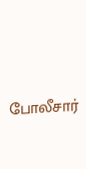போலீசார்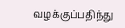வழக்குப்பதிந்து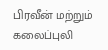பிரவீன் மற்றும் கலைப்புலி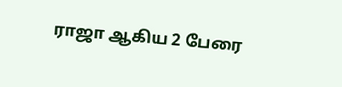ராஜா ஆகிய 2 பேரை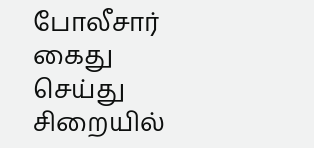போலீசார் கைது செய்து சிறையில்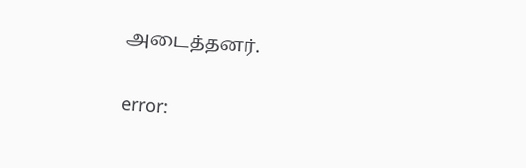அடைத்தனர்.

error: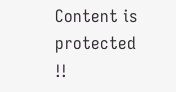Content is protected !!